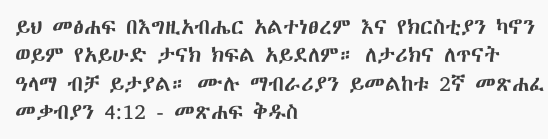ይህ መፅሐፍ በእግዚአብሔር አልተነፀረም እና የክርስቲያን ካኖን ወይም የአይሁድ ታናክ ክፍል አይደለም። ለታሪክና ለጥናት ዓላማ ብቻ ይታያል። ሙሉ ማብራሪያን ይመልከቱ 2ኛ መጽሐፈ መቃብያን 4:12 - መጽሐፍ ቅዱስ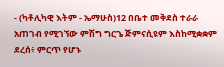- (ካቶሊካዊ እትም - ኤማሁስ)12 በቤተ መቅደስ ተራራ አጠገብ የሚገኘው ምሽግ ግርጌ ጅምናሲዩም እስከሚቋቋም ደረሰ፥ ምርጥ የሆኑ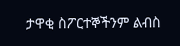ታዋቂ ስፖርተኞችንም ልብስ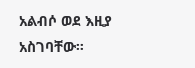አልብሶ ወደ እዚያ አስገባቸው።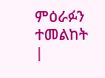ምዕራፉን ተመልከት |